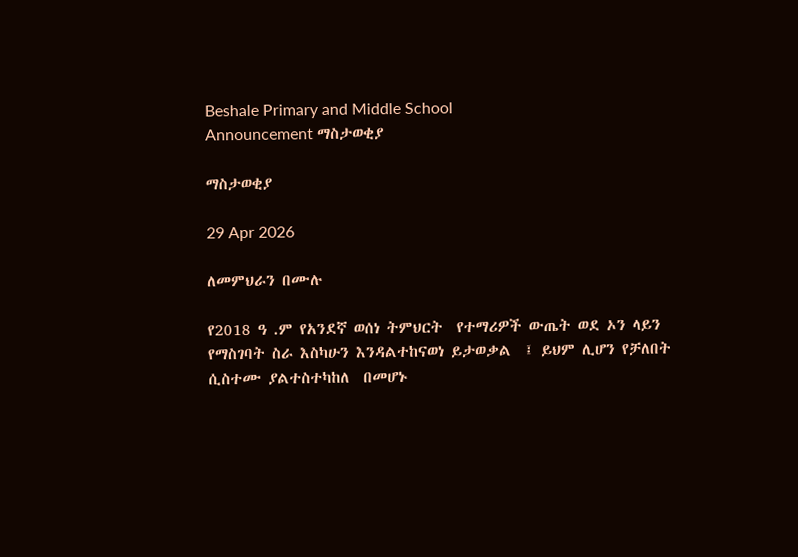Beshale Primary and Middle School
Announcement ማስታወቂያ

ማስታወቂያ

29 Apr 2026

ለመምህራን በሙሉ

የ2018 ዓ .ም የአንደኛ ወሰነ ትምህርት  የተማሪዎች ውጤት ወደ ኦን ላይን የማስገባት ስራ እስካሁን እንዳልተከናወነ ይታወቃል  ፤ ይህም ሊሆን የቻለበት  ሲስተሙ ያልተስተካከለ  በመሆኑ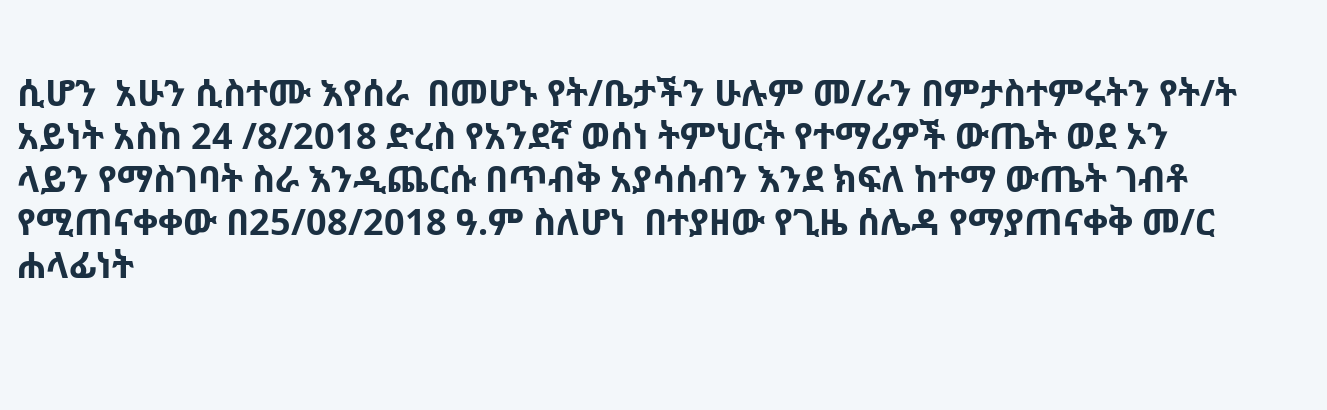ሲሆን  አሁን ሲስተሙ እየሰራ  በመሆኑ የት/ቤታችን ሁሉም መ/ራን በምታስተምሩትን የት/ት አይነት አስከ 24 /8/2018 ድረስ የአንደኛ ወሰነ ትምህርት የተማሪዎች ውጤት ወደ ኦን ላይን የማስገባት ስራ እንዲጨርሱ በጥብቅ አያሳሰብን እንደ ክፍለ ከተማ ውጤት ገብቶ የሚጠናቀቀው በ25/08/2018 ዓ.ም ስለሆነ  በተያዘው የጊዜ ሰሌዳ የማያጠናቀቅ መ/ር ሐላፊነት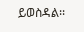ይወስዳል፡፡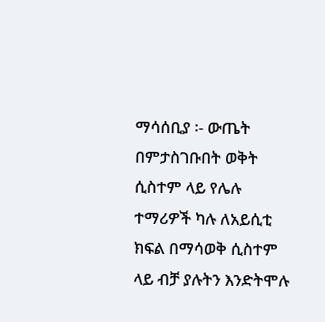ማሳሰቢያ ፡- ውጤት በምታስገቡበት ወቅት ሲስተም ላይ የሌሉ ተማሪዎች ካሉ ለአይሲቲ ክፍል በማሳወቅ ሲስተም  ላይ ብቻ ያሉትን እንድትሞሉ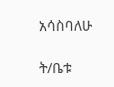አሳስባለሁ

ት/ቤቱ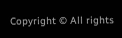Copyright © All rights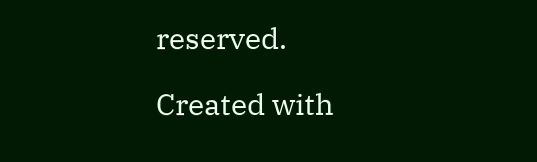reserved.

Created with